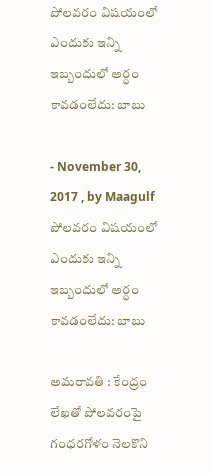పోలవరం విషయంలో ఎందుకు ఇన్ని ఇబ్బందులో అర్ధం కావడంలేదు: బాబు

- November 30, 2017 , by Maagulf
పోలవరం విషయంలో ఎందుకు ఇన్ని ఇబ్బందులో అర్ధం కావడంలేదు: బాబు

అమరావతి : కేంద్రం లేఖతో పోలవరంపై గంధరగోళం నెలకొని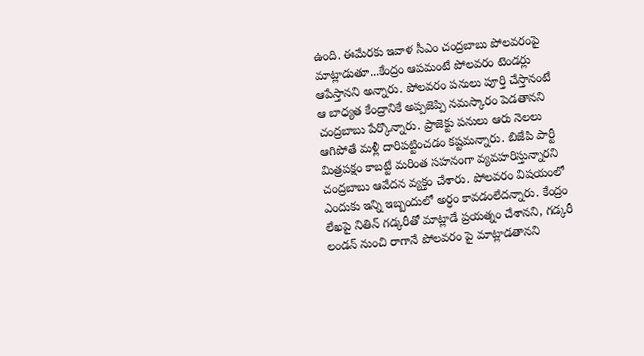ఉంది. ఈమేరకు ఇవాళ సీఎం చంద్రబాబు పోలవరంపై మాట్లాడుతూ...కేంద్రం ఆపమంటే పోలవరం టెండర్లు ఆపేస్తానని అన్నారు. పోలవరం పనులు పూర్తి చేస్తానంటే ఆ బాధ్యత కేంద్రానికే అప్పజెప్పి నమస్కారం పెడతానని చంద్రబాబు పేర్కొన్నారు. ప్రాజెక్టు పనులు ఆరు నెలలు ఆగిపోతే మళ్లీ దారిపట్టించడం కష్టమన్నారు. బిజేపి పార్టీ మిత్రపక్షం కాబట్టే మరింత సహనంగా వ్యవహరిస్తున్నారని చంద్రబాబు ఆవేదన వ్యక్తం చేశారు. పోలవరం విషయంలో ఎందుకు ఇన్ని ఇబ్బందులో అర్ధం కావడంలేదన్నారు. కేంద్రం లేఖపై నితిన్ గడ్కరీతో మాట్లాడే ప్రయత్నం చేశానని, గడ్కరీ లండన్ నుంచి రాగానే పోలవరం పై మాట్లాడతానని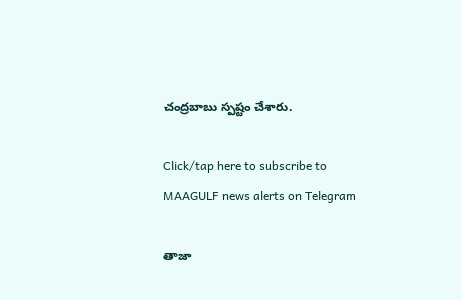చంద్రబాబు స్పష్టం చేశారు.

Click/tap here to subscribe to MAAGULF news alerts on Telegram

తాజా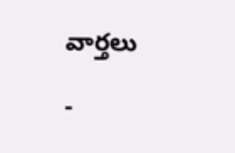వార్తలు

-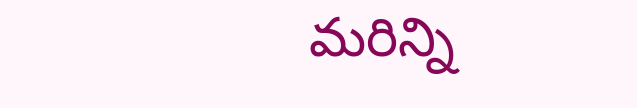మరిన్ని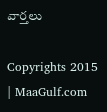వార్తలు

Copyrights 2015 | MaaGulf.com